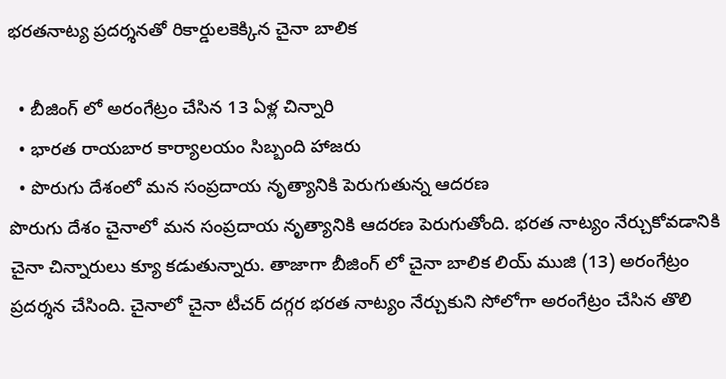భరతనాట్య ప్రదర్శనతో రికార్డులకెక్కిన చైనా బాలిక

  • బీజింగ్ లో అరంగేట్రం చేసిన 13 ఏళ్ల చిన్నారి
  • భారత రాయబార కార్యాలయం సిబ్బంది హాజరు
  • పొరుగు దేశంలో మన సంప్రదాయ నృత్యానికి పెరుగుతున్న ఆదరణ
పొరుగు దేశం చైనాలో మన సంప్రదాయ నృత్యానికి ఆదరణ పెరుగుతోంది. భరత నాట్యం నేర్చుకోవడానికి చైనా చిన్నారులు క్యూ కడుతున్నారు. తాజాగా బీజింగ్ లో చైనా బాలిక లియ్ ముజి (13) అరంగేట్రం ప్రదర్శన చేసింది. చైనాలో చైనా టీచర్ దగ్గర భరత నాట్యం నేర్చుకుని సోలోగా అరంగేట్రం చేసిన తొలి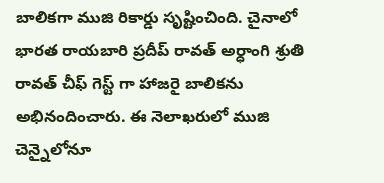బాలికగా ముజి రికార్డు సృష్టించింది. చైనాలో భారత రాయబారి ప్రదీప్ రావత్ అర్ధాంగి శ్రుతి రావత్ చీఫ్ గెస్ట్ గా హాజరై బాలికను అభినందించారు. ఈ నెలాఖరులో ముజి చెన్నైలోనూ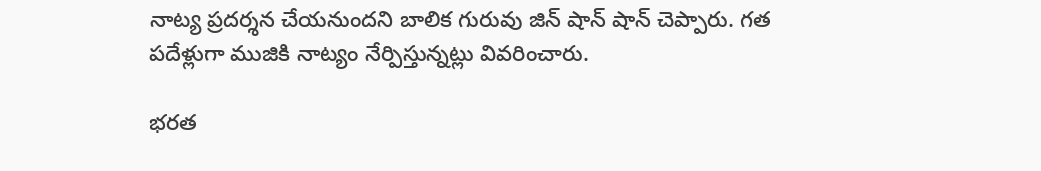నాట్య ప్రదర్శన చేయనుందని బాలిక గురువు జిన్ షాన్ షాన్ చెప్పారు. గత పదేళ్లుగా ముజికి నాట్యం నేర్పిస్తున్నట్లు వివరించారు.

భరత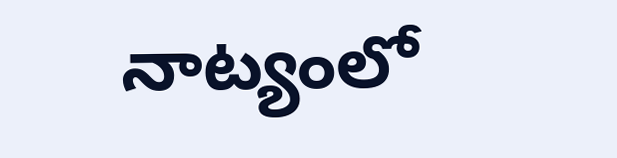నాట్యంలో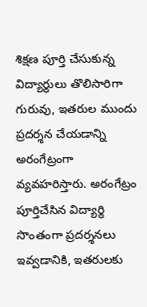శిక్షణ పూర్తి చేసుకున్న విద్యార్థులు తొలిసారిగా గురువు, ఇతరుల ముందు ప్రదర్శన చేయడాన్ని అరంగేట్రంగా వ్యవహరిస్తారు. అరంగేట్రం పూర్తిచేసిన విద్యార్థి సొంతంగా ప్రదర్శనలు ఇవ్వడానికి, ఇతరులకు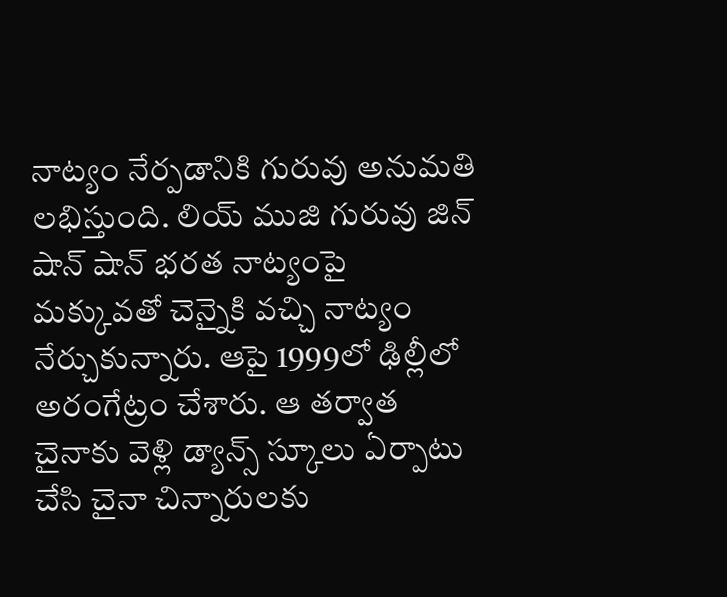నాట్యం నేర్పడానికి గురువు అనుమతి లభిస్తుంది. లియ్ ముజి గురువు జిన్ షాన్ షాన్ భరత నాట్యంపై మక్కువతో చెన్నైకి వచ్చి నాట్యం నేర్చుకున్నారు. ఆపై 1999లో ఢిల్లీలో అరంగేట్రం చేశారు. ఆ తర్వాత చైనాకు వెళ్లి డ్యాన్స్ స్కూలు ఏర్పాటు చేసి చైనా చిన్నారులకు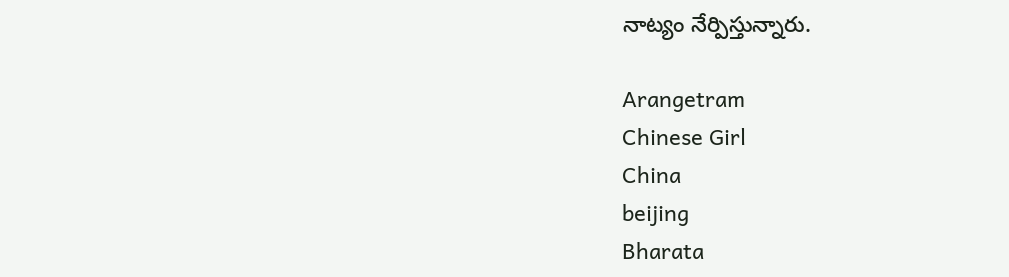నాట్యం నేర్పిస్తున్నారు.

Arangetram
Chinese Girl
China
beijing
Bharata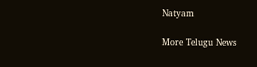Natyam

More Telugu News